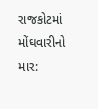રાજકોટમાં મોંઘવારીનો માર: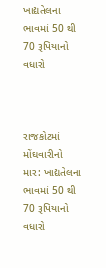ખાદ્યતેલના ભાવમાં 50 થી 70 રૂપિયાનો વધારો



રાજકોટમાં મોંઘવારીનો માર: ખાદ્યતેલના ભાવમાં 50 થી 70 રૂપિયાનો વધારો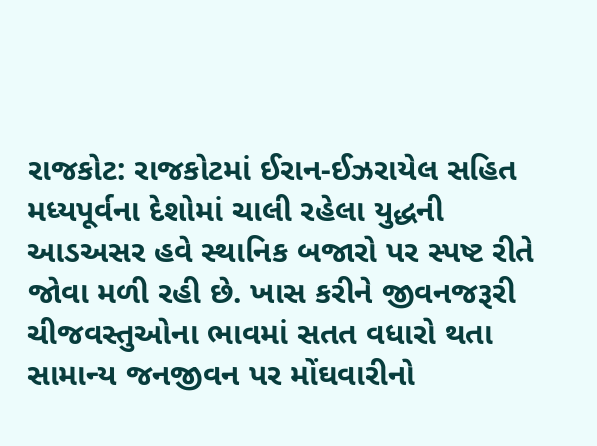રાજકોટ: રાજકોટમાં ઈરાન-ઈઝરાયેલ સહિત મધ્યપૂર્વના દેશોમાં ચાલી રહેલા યુદ્ધની આડઅસર હવે સ્થાનિક બજારો પર સ્પષ્ટ રીતે જોવા મળી રહી છે. ખાસ કરીને જીવનજરૂરી ચીજવસ્તુઓના ભાવમાં સતત વધારો થતા સામાન્ય જનજીવન પર મોંઘવારીનો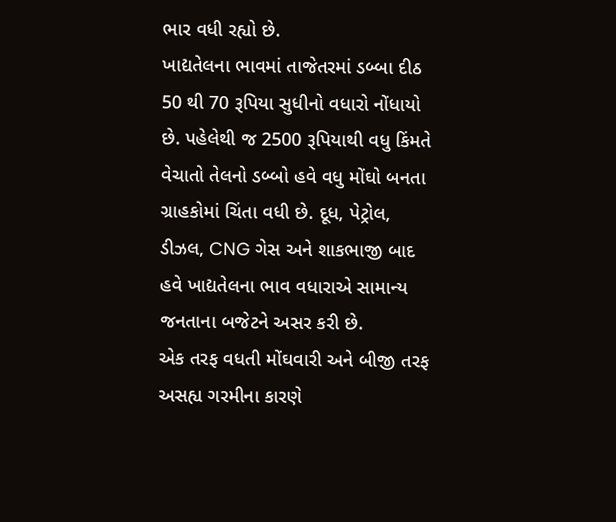ભાર વધી રહ્યો છે.
ખાદ્યતેલના ભાવમાં તાજેતરમાં ડબ્બા દીઠ 50 થી 70 રૂપિયા સુધીનો વધારો નોંધાયો છે. પહેલેથી જ 2500 રૂપિયાથી વધુ કિંમતે વેચાતો તેલનો ડબ્બો હવે વધુ મોંઘો બનતા ગ્રાહકોમાં ચિંતા વધી છે. દૂધ, પેટ્રોલ, ડીઝલ, CNG ગેસ અને શાકભાજી બાદ હવે ખાદ્યતેલના ભાવ વધારાએ સામાન્ય જનતાના બજેટને અસર કરી છે.
એક તરફ વધતી મોંઘવારી અને બીજી તરફ અસહ્ય ગરમીના કારણે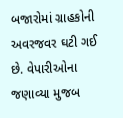બજારોમાં ગ્રાહકોની અવરજવર ઘટી ગઈ છે. વેપારીઓના જણાવ્યા મુજબ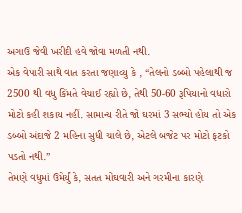અગાઉ જેવી ખરીદી હવે જોવા મળતી નથી.
એક વેપારી સાથે વાત કરતા જણાવ્યુ કે , “તેલનો ડબ્બો પહેલાથી જ 2500 થી વધુ કિંમતે વેચાઈ રહ્યો છે, તેથી 50-60 રૂપિયાનો વધારો મોટો કહી શકાય નહીં. સામાન્ય રીતે જો ઘરમાં 3 સભ્યો હોય તો એક ડબ્બો અંદાજે 2 મહિના સુધી ચાલે છે, એટલે બજેટ પર મોટો ફટકો પડતો નથી.”
તેમણે વધુમાં ઉમેર્યું કે, સતત મોંઘવારી અને ગરમીના કારણે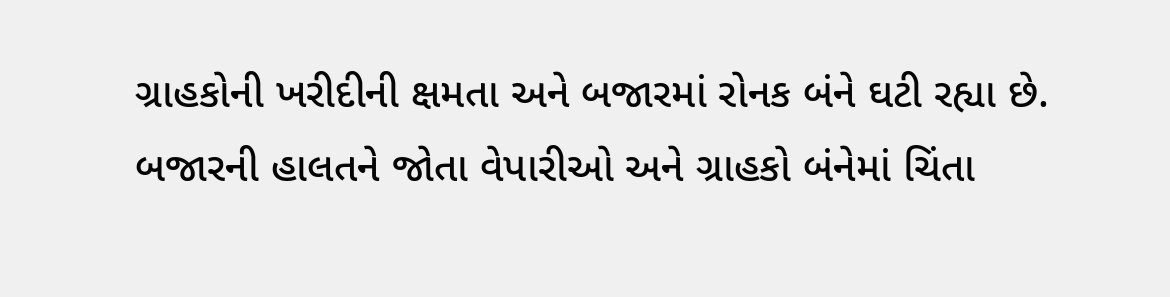ગ્રાહકોની ખરીદીની ક્ષમતા અને બજારમાં રોનક બંને ઘટી રહ્યા છે.
બજારની હાલતને જોતા વેપારીઓ અને ગ્રાહકો બંનેમાં ચિંતા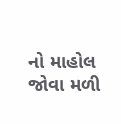નો માહોલ જોવા મળી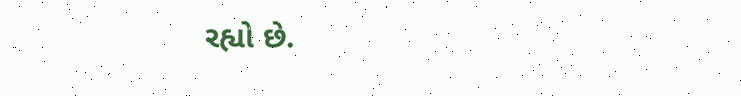રહ્યો છે.